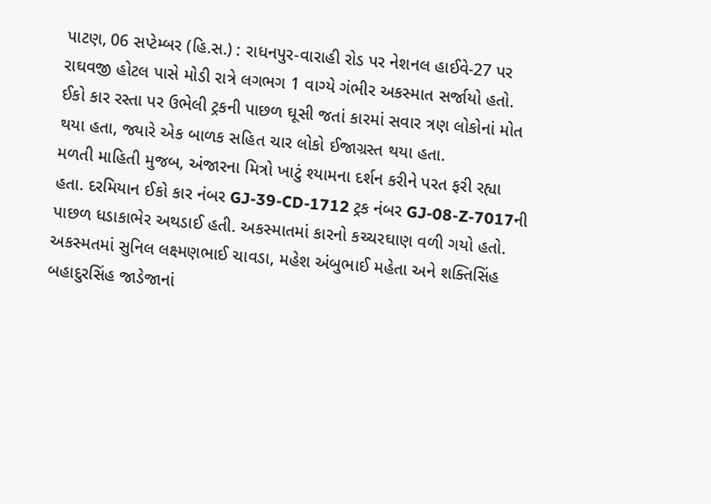પાટણ, 06 સપ્ટેમ્બર (હિ.સ.) : રાધનપુર-વારાહી રોડ પર નેશનલ હાઈવે-27 પર રાઘવજી હોટલ પાસે મોડી રાત્રે લગભગ 1 વાગ્યે ગંભીર અકસ્માત સર્જાયો હતો. ઈકો કાર રસ્તા પર ઉભેલી ટ્રકની પાછળ ઘૂસી જતાં કારમાં સવાર ત્રણ લોકોનાં મોત થયા હતા, જ્યારે એક બાળક સહિત ચાર લોકો ઈજાગ્રસ્ત થયા હતા.
મળતી માહિતી મુજબ, અંજારના મિત્રો ખાટું શ્યામના દર્શન કરીને પરત ફરી રહ્યા હતા. દરમિયાન ઈકો કાર નંબર GJ-39-CD-1712 ટ્રક નંબર GJ-08-Z-7017ની પાછળ ધડાકાભેર અથડાઈ હતી. અકસ્માતમાં કારનો કચ્ચરઘાણ વળી ગયો હતો.
અકસ્મતમાં સુનિલ લક્ષ્મણભાઈ ચાવડા, મહેશ અંબુભાઈ મહેતા અને શક્તિસિંહ બહાદુરસિંહ જાડેજાનાં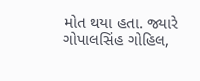મોત થયા હતા. જ્યારે ગોપાલસિંહ ગોહિલ,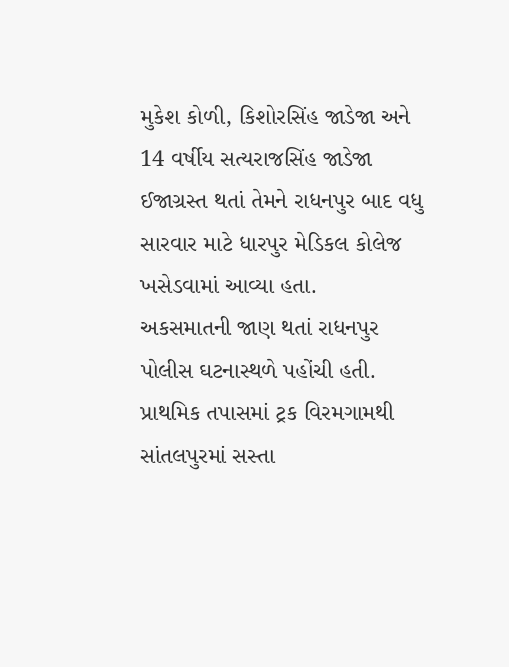મુકેશ કોળી, કિશોરસિંહ જાડેજા અને 14 વર્ષીય સત્યરાજસિંહ જાડેજા ઈજાગ્રસ્ત થતાં તેમને રાધનપુર બાદ વધુ સારવાર માટે ધારપુર મેડિકલ કોલેજ ખસેડવામાં આવ્યા હતા.
અકસમાતની જાણ થતાં રાધનપુર પોલીસ ઘટનાસ્થળે પહોંચી હતી. પ્રાથમિક તપાસમાં ટ્રક વિરમગામથી સાંતલપુરમાં સસ્તા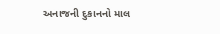અનાજની દુકાનનો માલ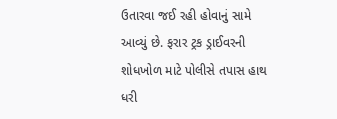ઉતારવા જઈ રહી હોવાનું સામે આવ્યું છે. ફરાર ટ્રક ડ્રાઈવરની શોધખોળ માટે પોલીસે તપાસ હાથ ધરી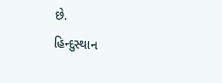છે.
હિન્દુસ્થાન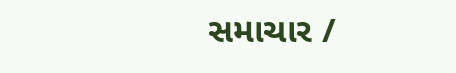સમાચાર /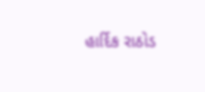હાર્દિક રાઠોડ